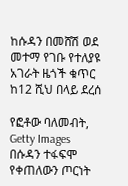ከሱዳን በመሸሽ ወደ መተማ የገቡ የተለያዩ አገራት ዜጎች ቁጥር ከ12 ሺህ በላይ ደረሰ

የፎቶው ባለመብት, Getty Images
በሱዳን ተፋፍሞ የቀጠለውን ጦርነት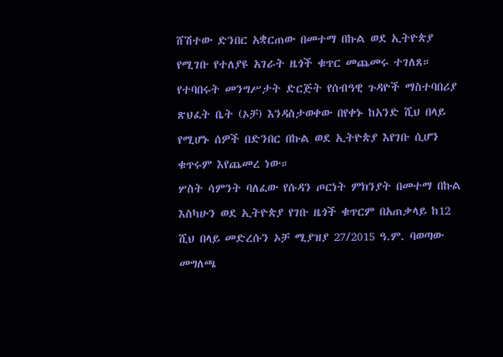ሸሽተው ድንበር አቋርጠው በመተማ በኩል ወደ ኢትዮጵያ የሚገቡ የተለያዩ አገራት ዜጎች ቁጥር መጨመሩ ተገለጸ።
የተባበሩት መንግሥታት ድርጅት የሰብዓዊ ጉዳዮች ማስተባበሪያ ጽህፈት ቤት (ኦቻ) እንዳስታወቀው በየቀኑ ከአንድ ሺህ በላይ የሚሆኑ ሰዎች በድንበር በኩል ወደ ኢትዮጵያ እየገቡ ሲሆን ቁጥሩም እየጨመረ ነው።
ሦስት ሳምንት ባለፈው የሱዳን ጦርነት ምክንያት በመተማ በኩል እስካሁን ወደ ኢትዮጵያ የገቡ ዜጎች ቁጥርም በአጠቃላይ ከ12 ሺህ በላይ መድረሱን ኦቻ ሚያዝያ 27/2015 ዓ.ም. ባወጣው መግለጫ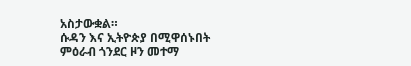አስታውቋል።
ሱዳን እና ኢትዮጵያ በሚዋሰኑበት ምዕራብ ጎንደር ዞን መተማ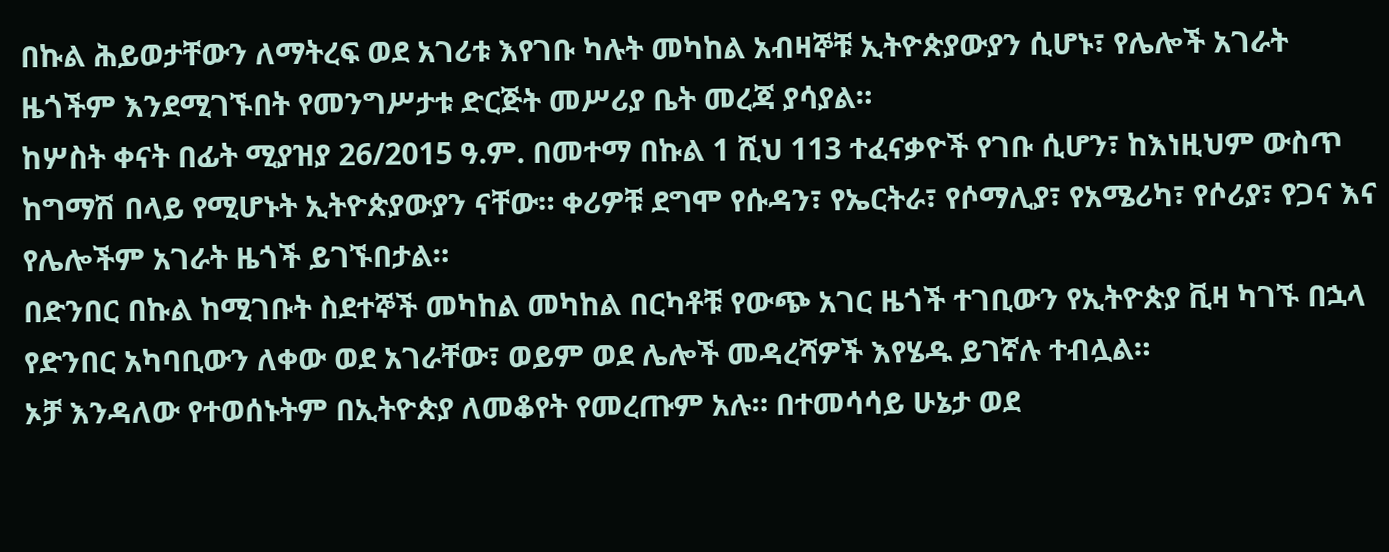በኩል ሕይወታቸውን ለማትረፍ ወደ አገሪቱ እየገቡ ካሉት መካከል አብዛኞቹ ኢትዮጵያውያን ሲሆኑ፣ የሌሎች አገራት ዜጎችም እንደሚገኙበት የመንግሥታቱ ድርጅት መሥሪያ ቤት መረጃ ያሳያል።
ከሦስት ቀናት በፊት ሚያዝያ 26/2015 ዓ.ም. በመተማ በኩል 1 ሺህ 113 ተፈናቃዮች የገቡ ሲሆን፣ ከእነዚህም ውስጥ ከግማሽ በላይ የሚሆኑት ኢትዮጵያውያን ናቸው። ቀሪዎቹ ደግሞ የሱዳን፣ የኤርትራ፣ የሶማሊያ፣ የአሜሪካ፣ የሶሪያ፣ የጋና እና የሌሎችም አገራት ዜጎች ይገኙበታል።
በድንበር በኩል ከሚገቡት ስደተኞች መካከል መካከል በርካቶቹ የውጭ አገር ዜጎች ተገቢውን የኢትዮጵያ ቪዛ ካገኙ በኋላ የድንበር አካባቢውን ለቀው ወደ አገራቸው፣ ወይም ወደ ሌሎች መዳረሻዎች እየሄዱ ይገኛሉ ተብሏል።
ኦቻ እንዳለው የተወሰኑትም በኢትዮጵያ ለመቆየት የመረጡም አሉ። በተመሳሳይ ሁኔታ ወደ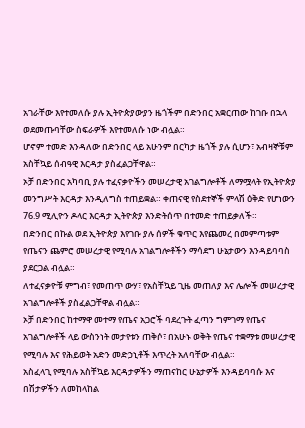አገራቸው እየተመለሱ ያሉ ኢትዮጵያውያን ዜጎችም በድንበር አቋርጠው ከገቡ በኋላ ወደመጡባቸው ስፍራዎች እየተመለሱ ነው ብሏል።
ሆኖም ተመድ እንዳለው በድንበር ላይ አሁንም በርካታ ዜጎች ያሉ ሲሆን፣ አብዛኞቹም አስቸኳይ ሰብዓዊ እርዳታ ያስፈልጋቸዋል።
ኦቻ በድንበር አካባቢ ያሉ ተፈናቃዮችን መሠረታዊ አገልግሎቶች ለማሟላት የኢትዮጵያ መንግሥት እርዳታ እንዲለግስ ተጠይቋል። ቀጠናዊ የስደተኞች ምላሽ ዕቅድ የሆነውን 76.9 ሚሊዮን ዶላር እርዳታ ኢትዮጵያ እንድትሰጥ በተመድ ተጠይቃለች።
በድንበር በኩል ወደ ኢትዮጵያ እየገቡ ያሉ ሰዎች ቁጥር እየጨመረ በመምጣቱም የጤናን ጨምሮ መሠረታዊ የሚባሉ አገልግሎቶችን ማሳደግ ሁኔታውን እንዳይባባስ ያደርጋል ብሏል።
ለተፈናቃዮቹ ምግብ፣ የመጠጥ ውሃ፣ የአስቸኳይ ጊዜ መጠለያ እና ሌሎች መሠረታዊ አገልግሎቶች ያስፈልጋቸዋል ብሏል።
ኦቻ በድንበር ከተማዋ መተማ የጤና አጋሮች ባደረጉት ፈጣን ግምገማ የጤና አገልግሎቶች ላይ ውስንነት መታየቱን ጠቅሶ፣ በአሁኑ ወቅት የጤና ተቋማቱ መሠረታዊ የሚባሉ እና የሕይወት አድን መድኃኒቶች እጥረት አለባቸው ብሏል።
አስፈላጊ የሚባሉ አስቸኳይ እርዳታዎችን ማጠናከር ሁኔታዎች እንዳይባባሱ እና በሽታዎችን ለመከላከል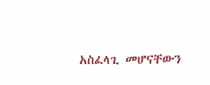አስፈላጊ መሆናቸውን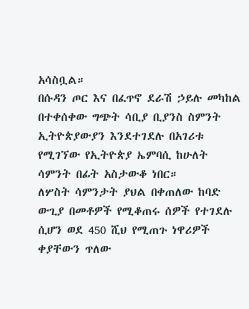አሳስቧል።
በሱዳን ጦር እና በፈጥኖ ደራሽ ኃይሉ መካከል በተቀሰቀው ግጭት ሳቢያ ቢያንስ ስምንት ኢትዮጵያውያን እንደተገደሉ በአገሪቱ የሚገኘው የኢትዮጵያ ኤምባሲ ከሁለት ሳምንት በፊት አስታውቆ ነበር።
ለሦስት ሳምንታት ያህል በቀጠለው ከባድ ውጊያ በመቶዎች የሚቆጠሩ ሰዎች የተገደሉ ሲሆን ወደ 450 ሺህ የሚጠጉ ነዋሪዎች ቀያቸውን ጥለው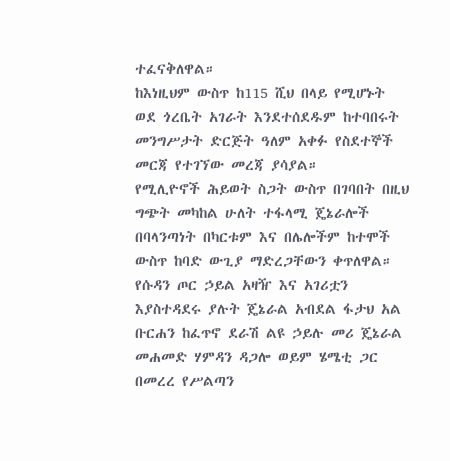ተፈናቅለዋል።
ከእነዚህም ውስጥ ከ115 ሺህ በላይ የሚሆኑት ወደ ጎረቤት አገራት እንደተሰደዱም ከተባበሩት መንግሥታት ድርጅት ዓለም አቀፉ የስደተኞች መርጃ የተገኘው መረጃ ያሳያል።
የሚሊዮኖች ሕይወት ስጋት ውስጥ በገባበት በዚህ ግጭት መካከል ሁለት ተፋላሚ ጄኔራሎች በባላንጣነት በካርቱም እና በሌሎችም ከተሞች ውስጥ ከባድ ውጊያ ማድረጋቸውን ቀጥለዋል።
የሱዳን ጦር ኃይል አዛዥ እና አገሪቷን እያስተዳደሩ ያሉት ጄኔራል አብደል ፋታህ አል ቡርሐን ከፈጥኖ ደራሽ ልዩ ኃይሉ መሪ ጄኔራል መሐመድ ሃምዳን ዳጋሎ ወይም ሄሜቲ ጋር በመረረ የሥልጣን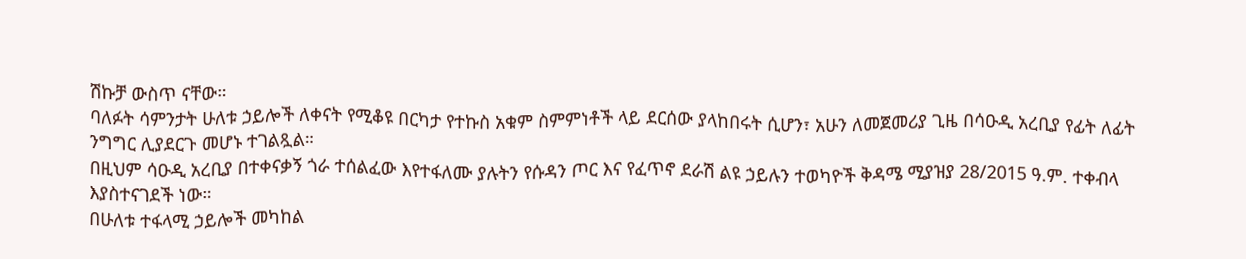ሽኩቻ ውስጥ ናቸው።
ባለፉት ሳምንታት ሁለቱ ኃይሎች ለቀናት የሚቆዩ በርካታ የተኩስ አቁም ስምምነቶች ላይ ደርሰው ያላከበሩት ሲሆን፣ አሁን ለመጀመሪያ ጊዜ በሳዑዲ አረቢያ የፊት ለፊት ንግግር ሊያደርጉ መሆኑ ተገልጿል።
በዚህም ሳዑዲ አረቢያ በተቀናቃኝ ጎራ ተሰልፈው እየተፋለሙ ያሉትን የሱዳን ጦር እና የፈጥኖ ደራሽ ልዩ ኃይሉን ተወካዮች ቅዳሜ ሚያዝያ 28/2015 ዓ.ም. ተቀብላ እያስተናገደች ነው።
በሁለቱ ተፋላሚ ኃይሎች መካከል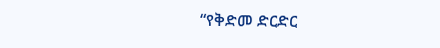“የቅድመ ድርድር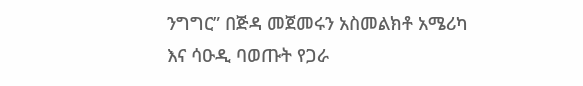ንግግር” በጅዳ መጀመሩን አስመልክቶ አሜሪካ እና ሳዑዲ ባወጡት የጋራ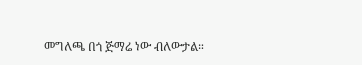መግለጫ በጎ ጅማሬ ነው ብለውታል።